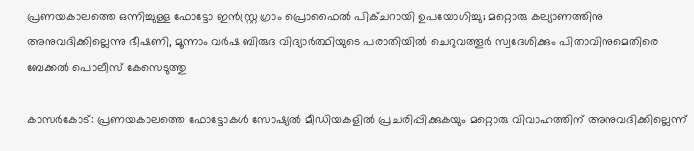പ്രണയകാലത്തെ ഒന്നിച്ചുള്ള ഫോട്ടോ ഇൻസ്റ്റ്ര ഗ്രാം പ്രൊഫൈൽ പിക്ചറായി ഉപയോഗിച്ചു; മറ്റൊരു കല്യാണത്തിനു അനുവദിക്കില്ലെന്നു ഭീഷണി, മൂന്നാം വർഷ ബിരുദ വിദ്യാർത്ഥിയുടെ പരാതിയിൽ ചെറുവത്തൂർ സ്വദേശിക്കും പിതാവിനുമെതിരെ ബേക്കൽ പൊലീസ് കേസെടുത്തു

കാസർകോട്: പ്രണയകാലത്തെ ഫോട്ടോകൾ സോഷ്യൽ മീഡിയകളിൽ പ്രചരിപ്പിക്കുകയും മറ്റൊരു വിവാഹത്തിന് അനുവദിക്കില്ലെന്ന്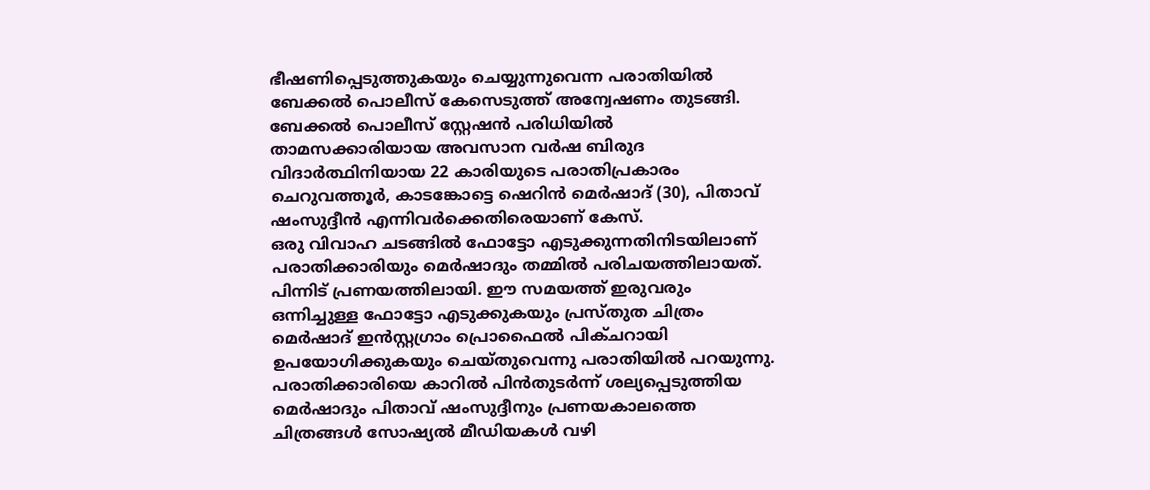ഭീഷണിപ്പെടുത്തുകയും ചെയ്യുന്നുവെന്ന പരാതിയിൽ ബേക്കൽ പൊലീസ് കേസെടുത്ത് അന്വേഷണം തുടങ്ങി. ബേക്കൽ പൊലീസ് സ്റ്റേഷൻ പരിധിയിൽ താമസക്കാരിയായ അവസാന വർഷ ബിരുദ വിദാർത്ഥിനിയായ 22 കാരിയുടെ പരാതിപ്രകാരം ചെറുവത്തൂർ, കാടങ്കോട്ടെ ഷെറിൻ മെർഷാദ് (30), പിതാവ് ഷംസുദ്ദീൻ എന്നിവർക്കെതിരെയാണ് കേസ്.
ഒരു വിവാഹ ചടങ്ങിൽ ഫോട്ടോ എടുക്കുന്നതിനിടയിലാണ് പരാതിക്കാരിയും മെർഷാദും തമ്മിൽ പരിചയത്തിലായത്. പിന്നിട് പ്രണയത്തിലായി. ഈ സമയത്ത് ഇരുവരും ഒന്നിച്ചുള്ള ഫോട്ടോ എടുക്കുകയും പ്രസ്തുത ചിത്രം മെർഷാദ് ഇൻസ്റ്റഗ്രാം പ്രൊഫൈൽ പിക്ചറായി ഉപയോഗിക്കുകയും ചെയ്തുവെന്നു പരാതിയിൽ പറയുന്നു. പരാതിക്കാരിയെ കാറിൽ പിൻതുടർന്ന് ശല്യപ്പെടുത്തിയ മെർഷാദും പിതാവ് ഷംസുദ്ദീനും പ്രണയകാലത്തെ ചിത്രങ്ങൾ സോഷ്യൽ മീഡിയകൾ വഴി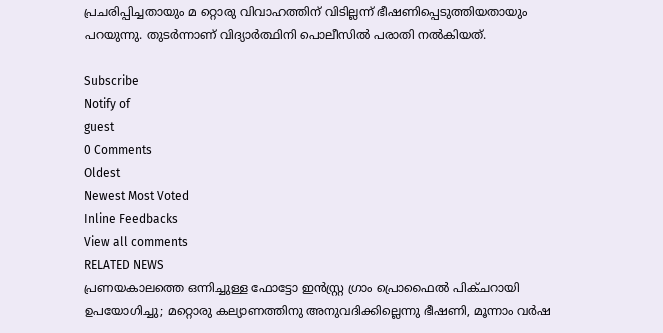പ്രചരിപ്പിച്ചതായും മ റ്റൊരു വിവാഹത്തിന് വിടില്ലന്ന് ഭീഷണിപ്പെടുത്തിയതായും പറയുന്നു. തുടർന്നാണ് വിദ്യാർത്ഥിനി പൊലീസിൽ പരാതി നൽകിയത്.

Subscribe
Notify of
guest
0 Comments
Oldest
Newest Most Voted
Inline Feedbacks
View all comments
RELATED NEWS
പ്രണയകാലത്തെ ഒന്നിച്ചുള്ള ഫോട്ടോ ഇൻസ്റ്റ്ര ഗ്രാം പ്രൊഫൈൽ പിക്ചറായി ഉപയോഗിച്ചു; മറ്റൊരു കല്യാണത്തിനു അനുവദിക്കില്ലെന്നു ഭീഷണി, മൂന്നാം വർഷ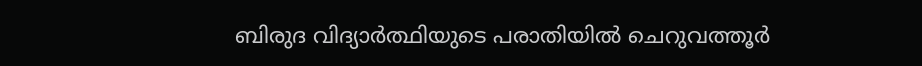ബിരുദ വിദ്യാർത്ഥിയുടെ പരാതിയിൽ ചെറുവത്തൂർ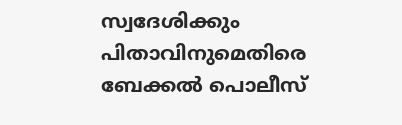സ്വദേശിക്കും പിതാവിനുമെതിരെ ബേക്കൽ പൊലീസ്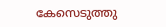കേസെടുത്തു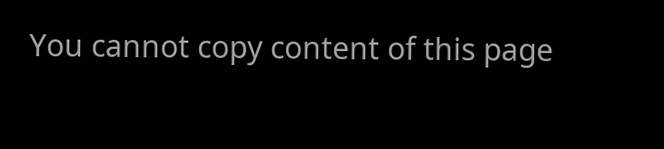You cannot copy content of this page